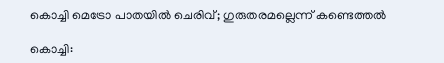കൊച്ചി മെട്രോ പാതയില്‍ ചെരിവ്; ഗുരുതരമല്ലെന്ന് കണ്ടെത്തല്‍

കൊച്ചി: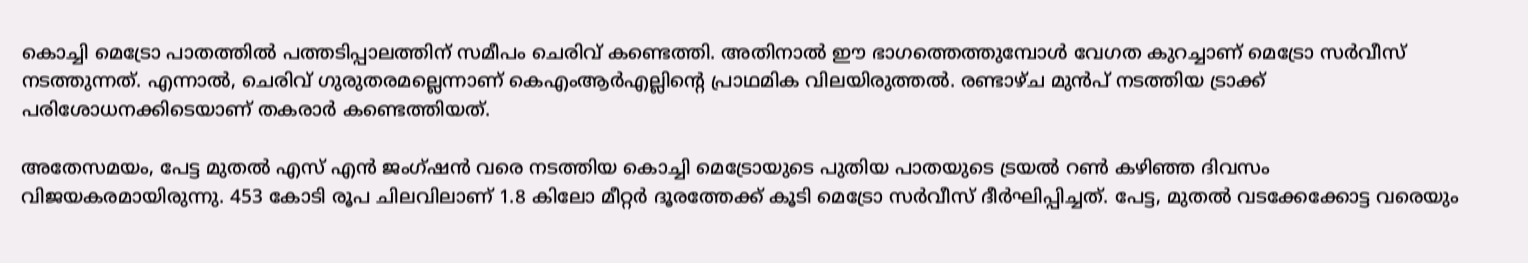കൊച്ചി മെട്രോ പാതത്തില്‍ പത്തടിപ്പാലത്തിന് സമീപം ചെരിവ് കണ്ടെത്തി. അതിനാല്‍ ഈ ഭാഗത്തെത്തുമ്പോള്‍ വേഗത കുറച്ചാണ് മെട്രോ സര്‍വീസ് നടത്തുന്നത്. എന്നാല്‍, ചെരിവ് ഗുരുതരമല്ലെന്നാണ് കെഎംആര്‍എല്ലിന്റെ പ്രാഥമിക വിലയിരുത്തല്‍. രണ്ടാഴ്ച മുന്‍പ് നടത്തിയ ട്രാക്ക് പരിശോധനക്കിടെയാണ് തകരാര്‍ കണ്ടെത്തിയത്.

അതേസമയം, പേട്ട മുതല്‍ എസ് എന്‍ ജംഗ്ഷന്‍ വരെ നടത്തിയ കൊച്ചി മെട്രോയുടെ പുതിയ പാതയുടെ ട്രയല്‍ റണ്‍ കഴിഞ്ഞ ദിവസം വിജയകരമായിരുന്നു. 453 കോടി രൂപ ചിലവിലാണ് 1.8 കിലോ മീറ്റര്‍ ദൂരത്തേക്ക് കൂടി മെട്രോ സര്‍വീസ് ദീര്‍ഘിപ്പിച്ചത്. പേട്ട, മുതല്‍ വടക്കേക്കോട്ട വരെയും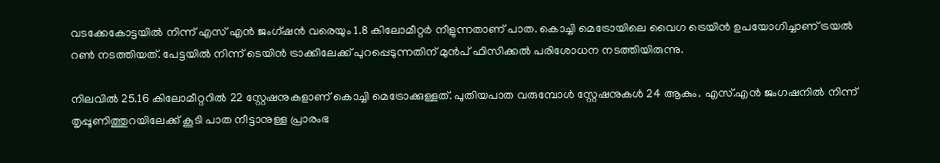വടക്കേകോട്ടയില്‍ നിന്ന് എസ് എന്‍ ജംഗ്ഷന്‍ വരെയും 1.8 കിലോമീറ്റര്‍ നീളുന്നതാണ് പാത. കൊച്ചി മെട്രോയിലെ വൈഗ ട്രെയിന്‍ ഉപയോഗിച്ചാണ് ട്രയല്‍ റണ്‍ നടത്തിയത്. പേട്ടയില്‍ നിന്ന് ടെയിന്‍ ട്രാക്കിലേക്ക് പുറപ്പെടുന്നതിന് മുന്‍പ് ഫിസിക്കല്‍ പരിശോധന നടത്തിയിരുന്നു.

നിലവില്‍ 25.16 കിലോമീറ്ററില്‍ 22 സ്റ്റേഷനുകളാണ് കൊച്ചി മെട്രോക്കുള്ളത്. പുതിയപാത വരുമ്പോള്‍ സ്റ്റേഷനുകള്‍ 24 ആകും. എസ്.എന്‍ ജംഗഷനില്‍ നിന്ന് തൃപ്പൂണിത്തുറയിലേക്ക് കൂടി പാത നീട്ടാനുള്ള പ്രാരംഭ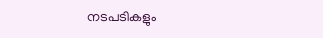നടപടികളും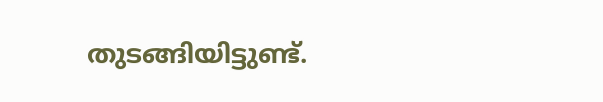തുടങ്ങിയിട്ടുണ്ട്.